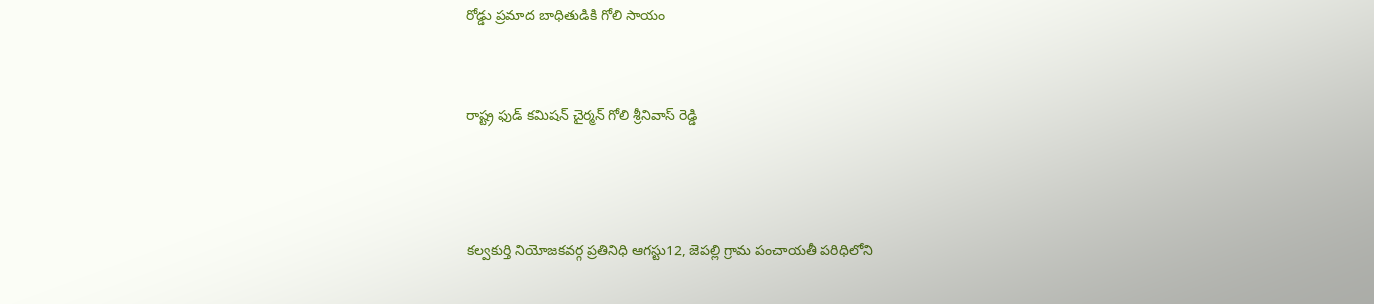రోడ్డు ప్రమాద బాధితుడికి గోలి సాయం


రాష్ట్ర ఫుడ్ కమిషన్ చైర్మన్ గోలి శ్రీనివాస్ రెడ్డి



కల్వకుర్తి నియోజకవర్గ ప్రతినిధి ఆగస్టు12, జెపల్లి గ్రామ పంచాయతీ పరిధిలోని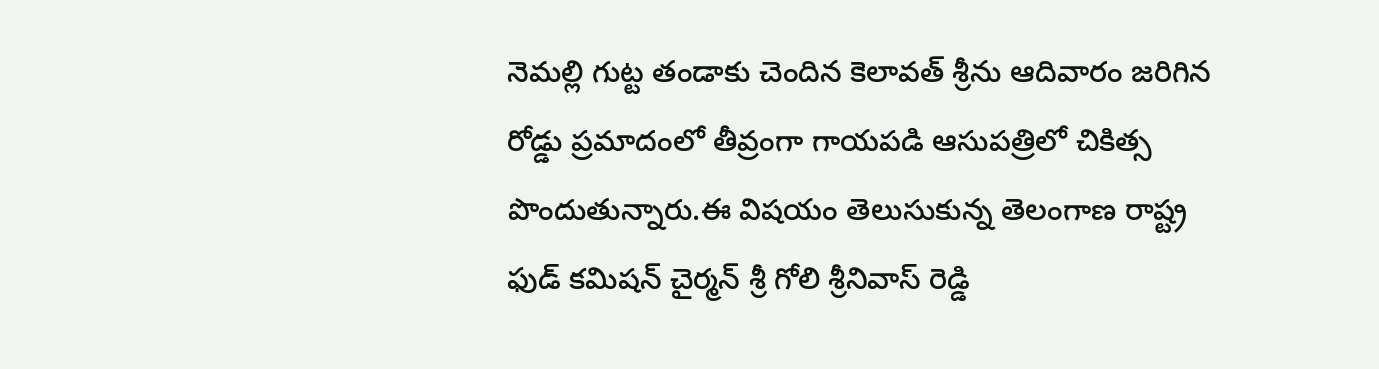నెమల్లి గుట్ట తండాకు చెందిన కెలావత్ శ్రీను ఆదివారం జరిగిన రోడ్డు ప్రమాదంలో తీవ్రంగా గాయపడి ఆసుపత్రిలో చికిత్స పొందుతున్నారు.ఈ విషయం తెలుసుకున్న తెలంగాణ రాష్ట్ర ఫుడ్ కమిషన్ చైర్మన్ శ్రీ గోలి శ్రీనివాస్ రెడ్డి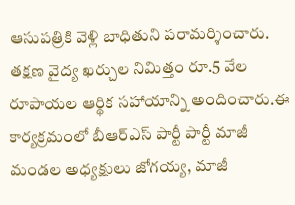ఆసుపత్రికి వెళ్లి బాధితుని పరామర్శించారు. తక్షణ వైద్య ఖర్చుల నిమిత్తం రూ.5 వేల రూపాయల ఆర్థిక సహాయాన్ని అందించారు.ఈ కార్యక్రమంలో బీఆర్ఎస్ పార్టీ పార్టీ మాజీ మండల అధ్యక్షులు జోగయ్య, మాజీ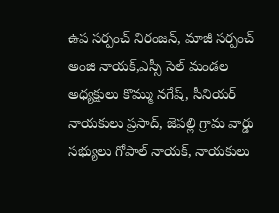ఉప సర్పంచ్ నిరంజన్, మాజీ సర్పంచ్ అంజి నాయక్,ఎస్సీ సెల్ మండల అధ్యక్షులు కొమ్ము నగేష్, సీనియర్ నాయకులు ప్రసాద్, జెపల్లి గ్రామ వార్డు సభ్యులు గోపాల్ నాయక్, నాయకులు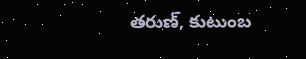తరుణ్, కుటుంబ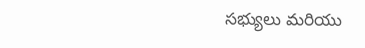సభ్యులు మరియు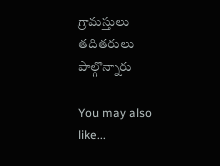గ్రామస్తులు తదితరులు పాల్గొన్నారు

You may also like...